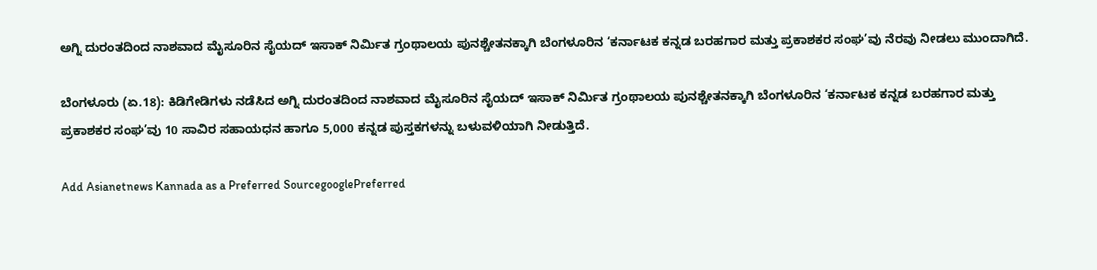ಅಗ್ನಿ ದುರಂತದಿಂದ ನಾಶವಾದ ಮೈಸೂರಿನ ಸೈಯದ್‌ ಇಸಾಕ್‌ ನಿರ್ಮಿತ ಗ್ರಂಥಾಲಯ ಪುನಶ್ಚೇತನಕ್ಕಾಗಿ ಬೆಂಗಳೂರಿನ ‘ಕರ್ನಾಟಕ ಕನ್ನಡ ಬರಹಗಾರ ಮತ್ತು ಪ್ರಕಾಶಕರ ಸಂಘ’ವು ನೆರವು ನೀಡಲು ಮುಂದಾಗಿದೆ.

ಬೆಂಗಳೂರು (ಏ.18): ಕಿಡಿಗೇಡಿಗಳು ನಡೆಸಿದ ಅಗ್ನಿ ದುರಂತದಿಂದ ನಾಶವಾದ ಮೈಸೂರಿನ ಸೈಯದ್‌ ಇಸಾಕ್‌ ನಿರ್ಮಿತ ಗ್ರಂಥಾಲಯ ಪುನಶ್ಚೇತನಕ್ಕಾಗಿ ಬೆಂಗಳೂರಿನ ‘ಕರ್ನಾಟಕ ಕನ್ನಡ ಬರಹಗಾರ ಮತ್ತು ಪ್ರಕಾಶಕರ ಸಂಘ’ವು 10 ಸಾವಿರ ಸಹಾಯಧನ ಹಾಗೂ 5,000 ಕನ್ನಡ ಪುಸ್ತಕಗಳನ್ನು ಬಳುವಳಿಯಾಗಿ ನೀಡುತ್ತಿದೆ.

Add Asianetnews Kannada as a Preferred SourcegooglePreferred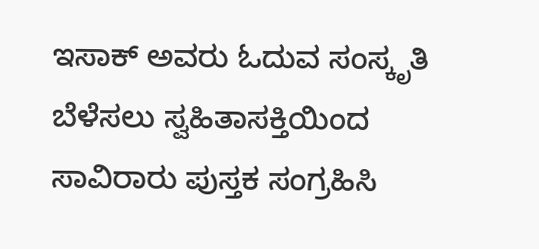ಇಸಾಕ್‌ ಅವರು ಓದುವ ಸಂಸ್ಕೃತಿ ಬೆಳೆಸಲು ಸ್ವಹಿತಾಸಕ್ತಿಯಿಂದ ಸಾವಿರಾರು ಪುಸ್ತಕ ಸಂಗ್ರಹಿಸಿ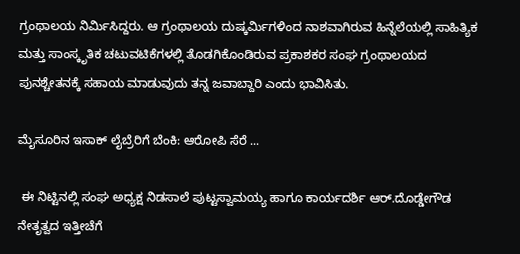ಗ್ರಂಥಾಲಯ ನಿರ್ಮಿಸಿದ್ದರು. ಆ ಗ್ರಂಥಾಲಯ ದುಷ್ಕರ್ಮಿಗಳಿಂದ ನಾಶವಾಗಿರುವ ಹಿನ್ನೆಲೆಯಲ್ಲಿ ಸಾಹಿತ್ಯಿಕ ಮತ್ತು ಸಾಂಸ್ಕೃತಿಕ ಚಟುವಟಿಕೆಗಳಲ್ಲಿ ತೊಡಗಿಕೊಂಡಿರುವ ಪ್ರಕಾಶಕರ ಸಂಘ ಗ್ರಂಥಾಲಯದ ಪುನಶ್ಚೇತನಕ್ಕೆ ಸಹಾಯ ಮಾಡುವುದು ತನ್ನ ಜವಾಬ್ದಾರಿ ಎಂದು ಭಾವಿಸಿತು.

ಮೈಸೂರಿನ ಇಸಾಕ್‌ ಲೈಬ್ರೆರಿಗೆ ಬೆಂಕಿ: ಆರೋಪಿ ಸೆರೆ ...

 ಈ ನಿಟ್ಟಿನಲ್ಲಿ ಸಂಘ ಅಧ್ಯಕ್ಷ ನಿಡಸಾಲೆ ಪುಟ್ಟಸ್ವಾಮಯ್ಯ ಹಾಗೂ ಕಾರ್ಯದರ್ಶಿ ಆರ್‌.ದೊಡ್ಡೇಗೌಡ ನೇತೃತ್ವದ ಇತ್ತೀಚೆಗೆ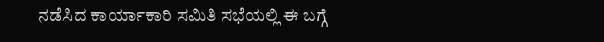ನಡೆಸಿದ ಕಾರ್ಯಾಕಾರಿ ಸಮಿತಿ ಸಭೆಯಲ್ಲಿ ಈ ಬಗ್ಗೆ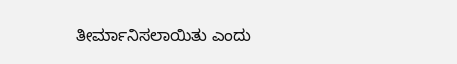ತೀರ್ಮಾನಿಸಲಾಯಿತು ಎಂದು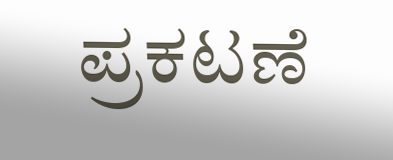ಪ್ರಕಟಣೆ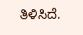ತಿಳಿಸಿದೆ.